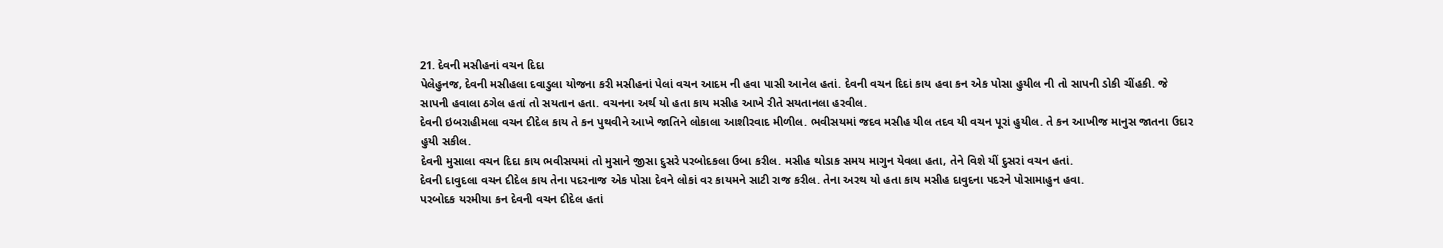21. દેવની મસીહનાં વચન દિદા
પેલેહુનજ, દેવની મસીહલા દવાડુલા યોજના કરી મસીહનાં પેલાં વચન આદમ ની હવા પાસી આનેલ હતાં. દેવની વચન દિદાં કાય હવા કન એક પોસા હુયીલ ની તો સાપની ડોકી ચીંહકી. જે સાપની હવાલા ઠગેલ હતાં તો સયતાન હતા. વચનના અર્થ યો હતા કાય મસીહ આખે રીતે સયતાનલા હરવીલ.
દેવની ઇબરાહીમલા વચન દીદેલ કાય તે કન પુથવીને આખે જાતિને લોકાલા આશીરવાદ મીળીલ. ભવીસયમાં જદવ મસીહ યીલ તદવ યી વચન પૂરાં હુયીલ. તે કન આખીજ માનુસ જાતના ઉદાર હુયી સકીલ.
દેવની મુસાલા વચન દિદા કાય ભવીસયમાં તો મુસાને જીસા દુસરે પરબોદકલા ઉબા કરીલ. મસીહ થોડાક સમય માગુન યેવલા હતા, તેને વિશે યીં દુસરાં વચન હતાં.
દેવની દાવુદલા વચન દીદેલ કાય તેના પદરનાજ એક પોસા દેવને લોકાં વર કાયમને સાટી રાજ કરીલ. તેના અરથ યો હતા કાય મસીહ દાવુદના પદરને પોસામાહુન હવા.
પરબોદક યરમીયા કન દેવની વચન દીદેલ હતાં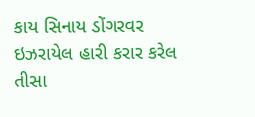કાય સિનાય ડોંગરવર ઇઝરાયેલ હારી કરાર કરેલ તીસા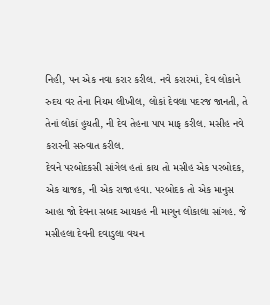નિહી, પન એક નવા કરાર કરીલ. નવે કરારમાં, દેવ લોકાને રુદય વર તેના નિયમ લીખીલ, લોકાં દેવલા પદરજ જાનતી, તે તેનાં લોકાં હુયતી, ની દેવ તેહના પાપ માફ કરીલ. મસીહ નવે કરારની સરુવાત કરીલ.
દેવને પરબોદકસી સાંગેલ હતાં કાય તો મસીહ એક પરબોદક, એક યાજક, ની એક રાજા હવા. પરબોદક તો એક માનુસ આહા જો દેવના સબદ આયકહ ની માગુન લોકાલા સાંગહ. જે મસીહલા દેવની દવાડુલા વચન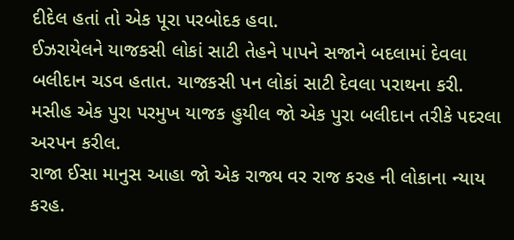દીદેલ હતાં તો એક પૂરા પરબોદક હવા.
ઈઝરાયેલને યાજકસી લોકાં સાટી તેહને પાપને સજાને બદલામાં દેવલા બલીદાન ચડવ હતાત. યાજકસી પન લોકાં સાટી દેવલા પરાથના કરી. મસીહ એક પુરા પરમુખ યાજક હુયીલ જો એક પુરા બલીદાન તરીકે પદરલા અરપન કરીલ.
રાજા ઈસા માનુસ આહા જો એક રાજ્ય વર રાજ કરહ ની લોકાના ન્યાય કરહ.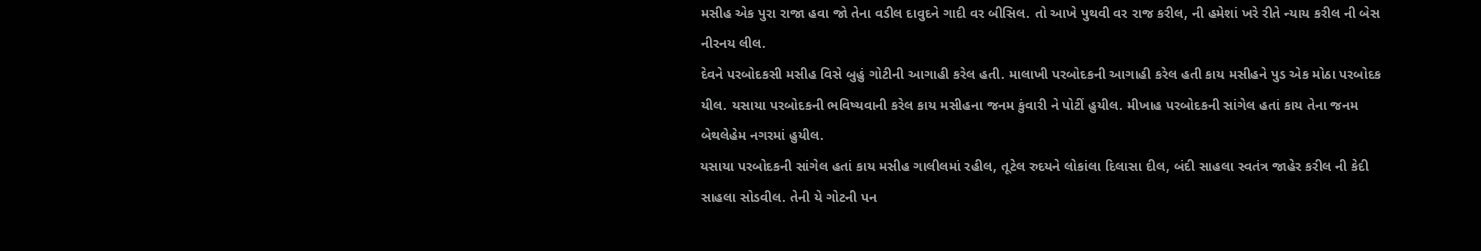મસીહ એક પુરા રાજા હવા જો તેના વડીલ દાવુદને ગાદી વર બીસિલ. તો આખે પુથવી વર રાજ કરીલ, ની હમેશાં ખરે રીતે ન્યાય કરીલ ની બેસ નીરનય લીલ.
દેવને પરબોદકસી મસીહ વિસે બુહું ગોટીની આગાહી કરેલ હતી. માલાખી પરબોદકની આગાહી કરેલ હતી કાય મસીહને પુડ એક મોઠા પરબોદક યીલ. યસાયા પરબોદકની ભવિષ્યવાની કરેલ કાય મસીહના જનમ કુંવારી ને પોટીં હુયીલ. મીખાહ પરબોદકની સાંગેલ હતાં કાય તેના જનમ બેથલેહેમ નગરમાં હુયીલ.
યસાયા પરબોદકની સાંગેલ હતાં કાય મસીહ ગાલીલમાં રહીલ, તૂટેલ રુદયને લોકાંલા દિલાસા દીલ, બંદી સાહલા સ્વતંત્ર જાહેર કરીલ ની કેદી સાહલા સોડવીલ. તેની યે ગોટની પન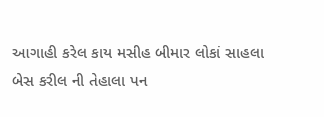આગાહી કરેલ કાય મસીહ બીમાર લોકાં સાહલા બેસ કરીલ ની તેહાલા પન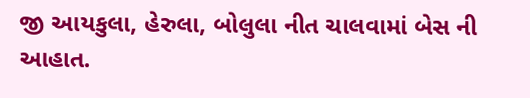જી આયકુલા, હેરુલા, બોલુલા નીત ચાલવામાં બેસ ની આહાત.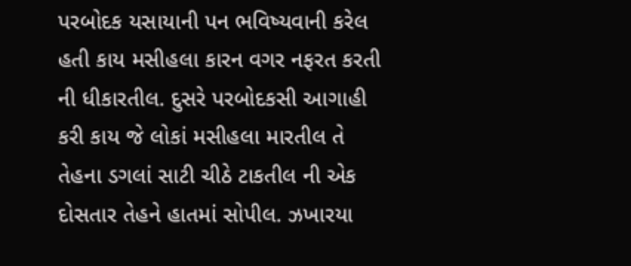પરબોદક યસાયાની પન ભવિષ્યવાની કરેલ હતી કાય મસીહલા કારન વગર નફરત કરતી ની ધીકારતીલ. દુસરે પરબોદકસી આગાહી કરી કાય જે લોકાં મસીહલા મારતીલ તે તેહના ડગલાં સાટી ચીઠે ટાકતીલ ની એક દોસતાર તેહને હાતમાં સોપીલ. ઝખારયા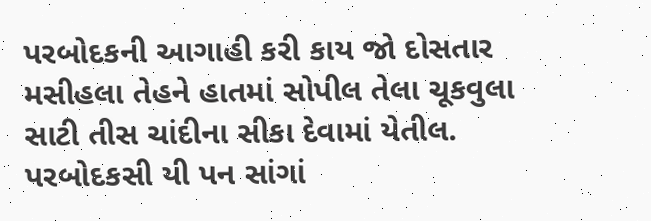પરબોદકની આગાહી કરી કાય જો દોસતાર મસીહલા તેહને હાતમાં સોપીલ તેલા ચૂકવુલા સાટી તીસ ચાંદીના સીકા દેવામાં યેતીલ.
પરબોદકસી યી પન સાંગાં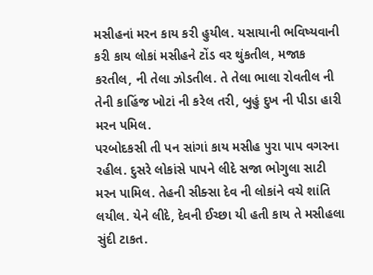મસીહનાં મરન કાય કરી હુયીલ. યસાયાની ભવિષ્યવાની કરી કાય લોકાં મસીહને ટોંડ વર થુંકતીલ, મજાક કરતીલ, ની તેલા ઝોડતીલ. તે તેલા ભાલા રોવતીલ ની તેની કાહિંજ ખોટાં ની કરેલ તરી, બુહું દુખ ની પીડા હારી મરન પમિલ.
પરબોદકસી તી પન સાંગાં કાય મસીહ પુરા પાપ વગરના રહીલ. દુસરે લોકાંસે પાપને લીદે સજા ભોગુલા સાટી મરન પામિલ. તેહની સીક્સા દેવ ની લોકાંને વચે શાંતિ લયીલ. યેને લીદે, દેવની ઈચ્છા યી હતી કાય તે મસીહલા સુંદી ટાકત.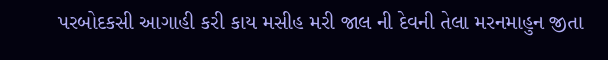પરબોદકસી આગાહી કરી કાય મસીહ મરી જાલ ની દેવની તેલા મરનમાહુન જીતા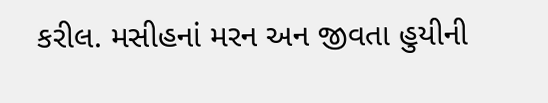કરીલ. મસીહનાં મરન અન જીવતા હુયીની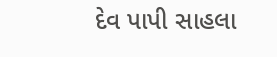દેવ પાપી સાહલા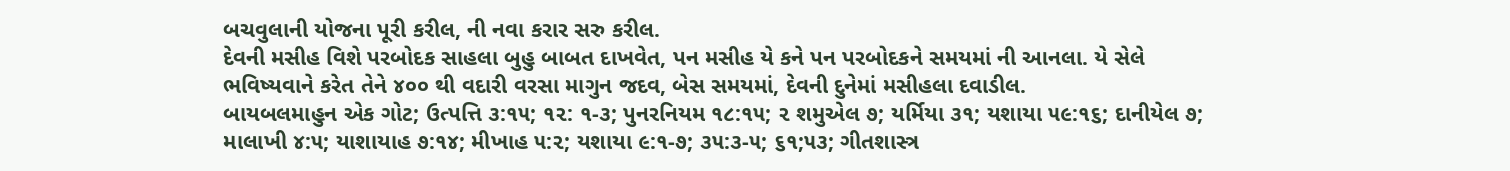બચવુલાની યોજના પૂરી કરીલ, ની નવા કરાર સરુ કરીલ.
દેવની મસીહ વિશે પરબોદક સાહલા બુહુ બાબત દાખવેત, પન મસીહ યે કને પન પરબોદકને સમયમાં ની આનલા. યે સેલે ભવિષ્યવાને કરેત તેને ૪૦૦ થી વદારી વરસા માગુન જદવ, બેસ સમયમાં, દેવની દુનેમાં મસીહલા દવાડીલ.
બાયબલમાહુન એક ગોટ; ઉત્પત્તિ ૩:૧૫; ૧૨: ૧-૩; પુનરનિયમ ૧૮:૧૫; ૨ શમુએલ ૭; યર્મિયા ૩૧; યશાયા ૫૯:૧૬; દાનીયેલ ૭; માલાખી ૪:૫; યાશાયાહ ૭:૧૪; મીખાહ ૫:૨; યશાયા ૯:૧-૭; ૩૫:૩-૫; ૬૧;૫૩; ગીતશાસ્ત્ર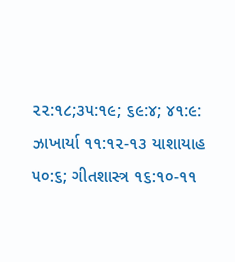૨૨:૧૮;૩૫:૧૯; ૬૯:૪; ૪૧:૯: ઝાખાર્યા ૧૧:૧૨-૧૩ યાશાયાહ ૫૦:૬; ગીતશાસ્ત્ર ૧૬:૧૦-૧૧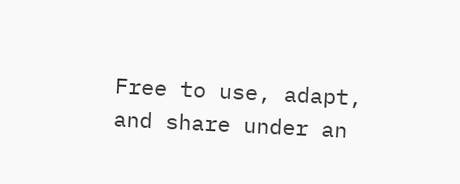Free to use, adapt, and share under an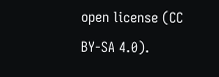open license (CC BY-SA 4.0).